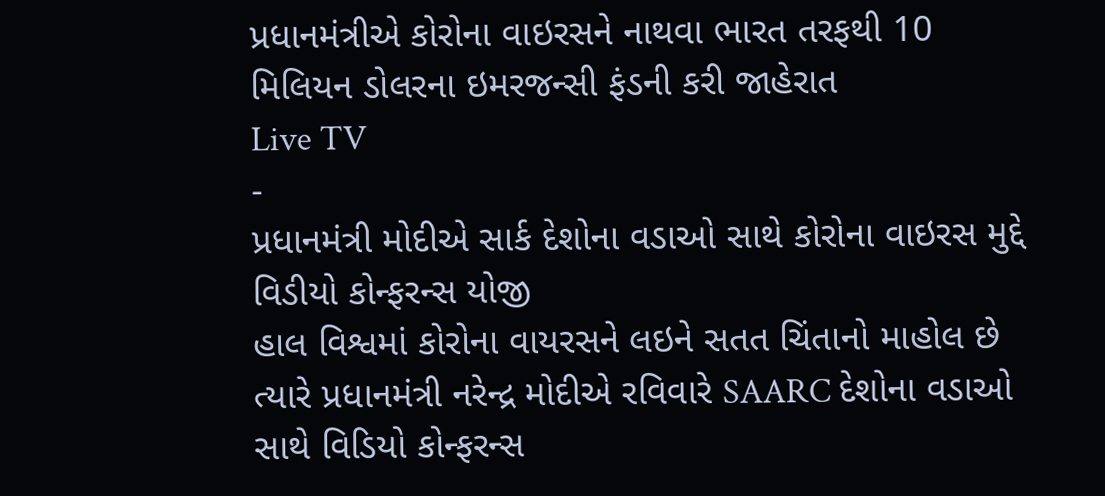પ્રધાનમંત્રીએ કોરોના વાઇરસને નાથવા ભારત તરફથી 10 મિલિયન ડોલરના ઇમરજન્સી ફંડની કરી જાહેરાત
Live TV
-
પ્રધાનમંત્રી મોદીએ સાર્ક દેશોના વડાઓ સાથે કોરોના વાઇરસ મુદ્દે વિડીયો કોન્ફરન્સ યોજી
હાલ વિશ્વમાં કોરોના વાયરસને લઇને સતત ચિંતાનો માહોલ છે ત્યારે પ્રધાનમંત્રી નરેન્દ્ર મોદીએ રવિવારે SAARC દેશોના વડાઓ સાથે વિડિયો કોન્ફરન્સ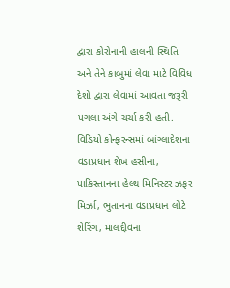દ્વારા કોરોનાની હાલની સ્થિતિ અને તેને કાબુમાં લેવા માટે વિવિધ દેશો દ્વારા લેવામાં આવતા જરૂરી પગલા અંગે ચર્ચા કરી હતી. વિડિયો કોન્ફરન્સમાં બાંગ્લાદેશના વડાપ્રધાન શેખ હસીના, પાકિસ્તાનના હેલ્થ મિનિસ્ટર ઝફર મિર્ઝા, ભુતાનના વડાપ્રધાન લોટે શેરિંગ, માલદ્દીવના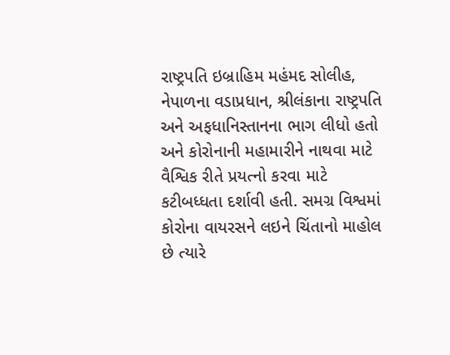રાષ્ટ્રપતિ ઇબ્રાહિમ મહંમદ સોલીહ, નેપાળના વડાપ્રધાન, શ્રીલંકાના રાષ્ટ્રપતિ અને અફધાનિસ્તાનના ભાગ લીધો હતો અને કોરોનાની મહામારીને નાથવા માટે વૈશ્વિક રીતે પ્રયત્નો કરવા માટે કટીબધ્ધતા દર્શાવી હતી. સમગ્ર વિશ્વમાં કોરોના વાયરસને લઇને ચિંતાનો માહોલ છે ત્યારે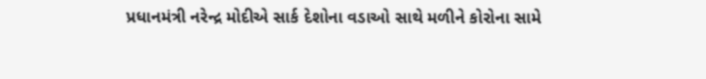પ્રધાનમંત્રી નરેન્દ્ર મોદીએ સાર્ક દેશોના વડાઓ સાથે મળીને કોરોના સામે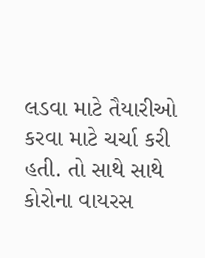લડવા માટે તૈયારીઓ કરવા માટે ચર્ચા કરી હતી. તો સાથે સાથે કોરોના વાયરસ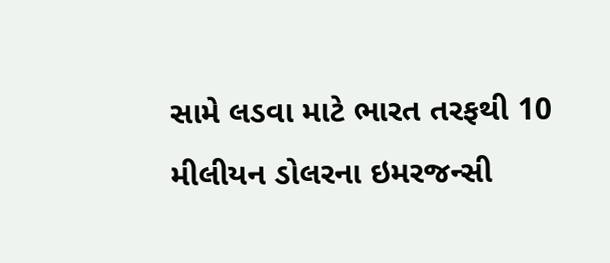સામે લડવા માટે ભારત તરફથી 10 મીલીયન ડોલરના ઇમરજન્સી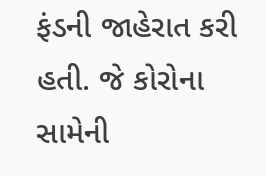ફંડની જાહેરાત કરી હતી. જે કોરોના સામેની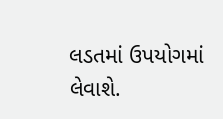લડતમાં ઉપયોગમાં લેવાશે.